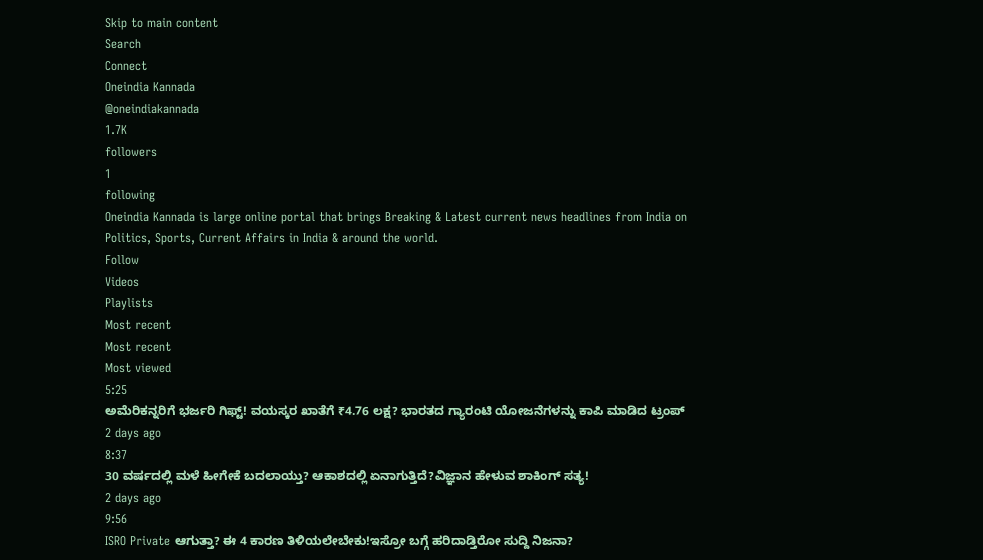Skip to main content
Search
Connect
Oneindia Kannada
@oneindiakannada
1.7K
followers
1
following
Oneindia Kannada is large online portal that brings Breaking & Latest current news headlines from India on Politics, Sports, Current Affairs in India & around the world.
Follow
Videos
Playlists
Most recent
Most recent
Most viewed
5:25
ಅಮೆರಿಕನ್ನರಿಗೆ ಭರ್ಜರಿ ಗಿಫ್ಟ್! ವಯಸ್ಕರ ಖಾತೆಗೆ ₹4.76 ಲಕ್ಷ? ಭಾರತದ ಗ್ಯಾರಂಟಿ ಯೋಜನೆಗಳನ್ನು ಕಾಪಿ ಮಾಡಿದ ಟ್ರಂಪ್
2 days ago
8:37
30 ವರ್ಷದಲ್ಲಿ ಮಳೆ ಹೀಗೇಕೆ ಬದಲಾಯ್ತು? ಆಕಾಶದಲ್ಲಿ ಏನಾಗುತ್ತಿದೆ?ವಿಜ್ಞಾನ ಹೇಳುವ ಶಾಕಿಂಗ್ ಸತ್ಯ!
2 days ago
9:56
ISRO Private ಆಗುತ್ತಾ? ಈ 4 ಕಾರಣ ತಿಳಿಯಲೇಬೇಕು!ಇಸ್ರೋ ಬಗ್ಗೆ ಹರಿದಾಡ್ತಿರೋ ಸುದ್ದಿ ನಿಜನಾ?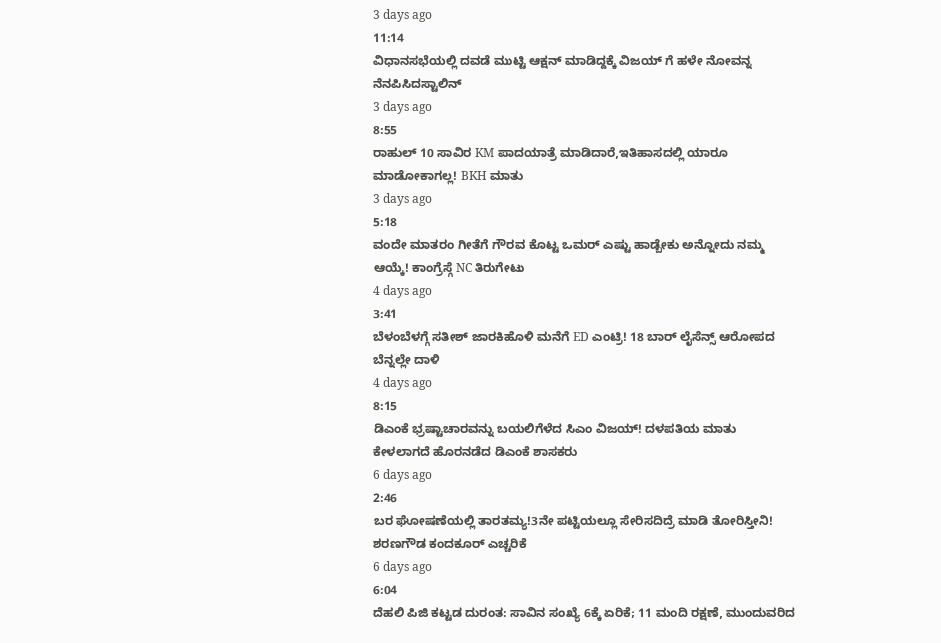3 days ago
11:14
ವಿಧಾನಸಭೆಯಲ್ಲಿ ದವಡೆ ಮುಟ್ಟಿ ಆಕ್ಷನ್ ಮಾಡಿದ್ದಕ್ಕೆ ವಿಜಯ್ ಗೆ ಹಳೇ ನೋವನ್ನ ನೆನಪಿಸಿದಸ್ಟಾಲಿನ್
3 days ago
8:55
ರಾಹುಲ್ 10 ಸಾವಿರ KM ಪಾದಯಾತ್ರೆ ಮಾಡಿದಾರೆ,ಇತಿಹಾಸದಲ್ಲಿ ಯಾರೂ ಮಾಡೋಕಾಗಲ್ಲ! BKH ಮಾತು
3 days ago
5:18
ವಂದೇ ಮಾತರಂ ಗೀತೆಗೆ ಗೌರವ ಕೊಟ್ಟ ಒಮರ್ ಎಷ್ಟು ಹಾಡ್ಬೇಕು ಅನ್ನೋದು ನಮ್ಮ ಆಯ್ಕೆ! ಕಾಂಗ್ರೆಸ್ಗೆ NC ತಿರುಗೇಟು
4 days ago
3:41
ಬೆಳಂಬೆಳಗ್ಗೆ ಸತೀಶ್ ಜಾರಕಿಹೊಳಿ ಮನೆಗೆ ED ಎಂಟ್ರಿ! 18 ಬಾರ್ ಲೈಸೆನ್ಸ್ ಆರೋಪದ ಬೆನ್ನಲ್ಲೇ ದಾಳಿ
4 days ago
8:15
ಡಿಎಂಕೆ ಭ್ರಷ್ಟಾಚಾರವನ್ನು ಬಯಲಿಗೆಳೆದ ಸಿಎಂ ವಿಜಯ್! ದಳಪತಿಯ ಮಾತು ಕೇಳಲಾಗದೆ ಹೊರನಡೆದ ಡಿಎಂಕೆ ಶಾಸಕರು
6 days ago
2:46
ಬರ ಘೋಷಣೆಯಲ್ಲಿ ತಾರತಮ್ಯ!3ನೇ ಪಟ್ಟಿಯಲ್ಲೂ ಸೇರಿಸದಿದ್ರೆ ಮಾಡಿ ತೋರಿಸ್ತೀನಿ! ಶರಣಗೌಡ ಕಂದಕೂರ್ ಎಚ್ಚರಿಕೆ
6 days ago
6:04
ದೆಹಲಿ ಪಿಜಿ ಕಟ್ಟಡ ದುರಂತ: ಸಾವಿನ ಸಂಖ್ಯೆ 6ಕ್ಕೆ ಏರಿಕೆ; 11 ಮಂದಿ ರಕ್ಷಣೆ, ಮುಂದುವರಿದ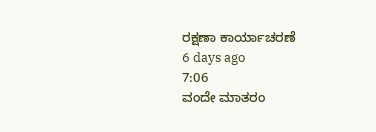ರಕ್ಷಣಾ ಕಾರ್ಯಾಚರಣೆ
6 days ago
7:06
ವಂದೇ ಮಾತರಂ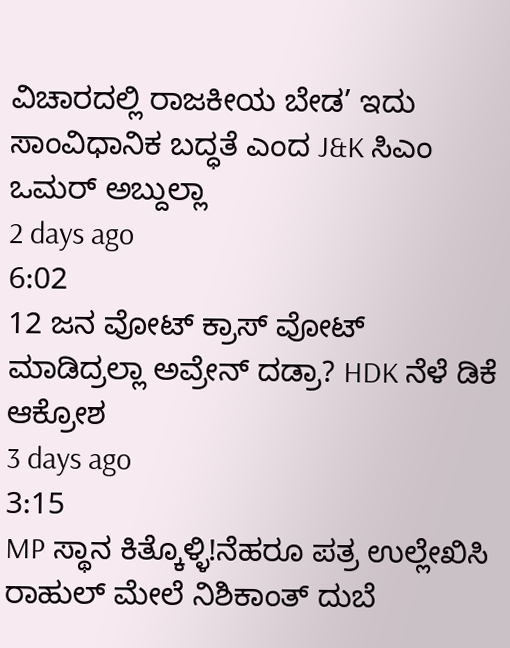ವಿಚಾರದಲ್ಲಿ ರಾಜಕೀಯ ಬೇಡ’ ಇದು ಸಾಂವಿಧಾನಿಕ ಬದ್ಧತೆ ಎಂದ J&K ಸಿಎಂ ಒಮರ್ ಅಬ್ದುಲ್ಲಾ
2 days ago
6:02
12 ಜನ ವೋಟ್ ಕ್ರಾಸ್ ವೋಟ್ ಮಾಡಿದ್ರಲ್ಲಾ ಅವ್ರೇನ್ ದಡ್ರಾ? HDK ನೆಳೆ ಡಿಕೆ ಆಕ್ರೋಶ
3 days ago
3:15
MP ಸ್ಥಾನ ಕಿತ್ಕೊಳ್ಳಿ!ನೆಹರೂ ಪತ್ರ ಉಲ್ಲೇಖಿಸಿ ರಾಹುಲ್ ಮೇಲೆ ನಿಶಿಕಾಂತ್ ದುಬೆ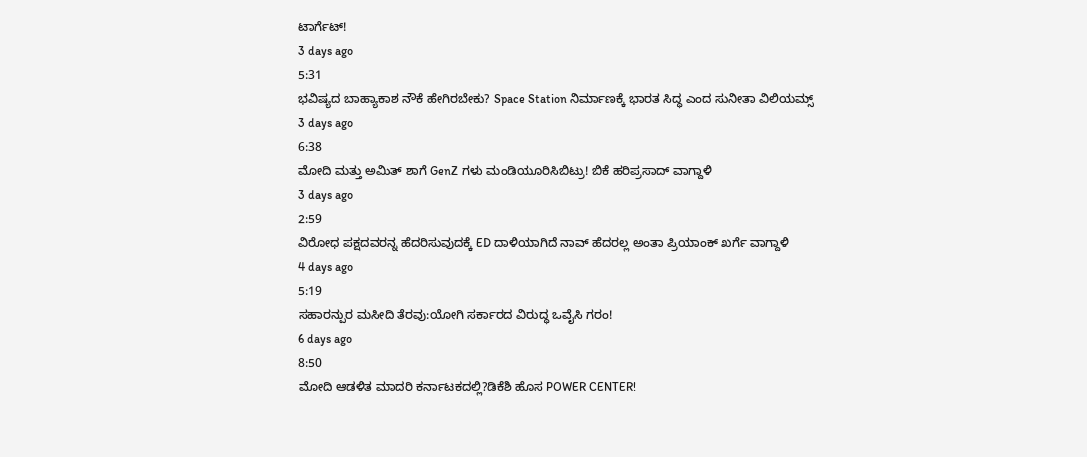ಟಾರ್ಗೆಟ್!
3 days ago
5:31
ಭವಿಷ್ಯದ ಬಾಹ್ಯಾಕಾಶ ನೌಕೆ ಹೇಗಿರಬೇಕು? Space Station ನಿರ್ಮಾಣಕ್ಕೆ ಭಾರತ ಸಿದ್ಧ ಎಂದ ಸುನೀತಾ ವಿಲಿಯಮ್ಸ್
3 days ago
6:38
ಮೋದಿ ಮತ್ತು ಅಮಿತ್ ಶಾಗೆ GenZ ಗಳು ಮಂಡಿಯೂರಿಸಿಬಿಟ್ರು! ಬಿಕೆ ಹರಿಪ್ರಸಾದ್ ವಾಗ್ದಾಳಿ
3 days ago
2:59
ವಿರೋಧ ಪಕ್ಷದವರನ್ನ ಹೆದರಿಸುವುದಕ್ಕೆ ED ದಾಳಿಯಾಗಿದೆ ನಾವ್ ಹೆದರಲ್ಲ ಅಂತಾ ಪ್ರಿಯಾಂಕ್ ಖರ್ಗೆ ವಾಗ್ದಾಳಿ
4 days ago
5:19
ಸಹಾರನ್ಪುರ ಮಸೀದಿ ತೆರವು:ಯೋಗಿ ಸರ್ಕಾರದ ವಿರುದ್ಧ ಒವೈಸಿ ಗರಂ!
6 days ago
8:50
ಮೋದಿ ಆಡಳಿತ ಮಾದರಿ ಕರ್ನಾಟಕದಲ್ಲಿ?ಡಿಕೆಶಿ ಹೊಸ POWER CENTER!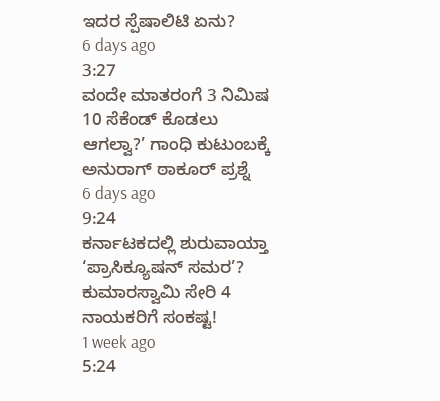ಇದರ ಸ್ಪೆಷಾಲಿಟಿ ಏನು?
6 days ago
3:27
ವಂದೇ ಮಾತರಂಗೆ 3 ನಿಮಿಷ 10 ಸೆಕೆಂಡ್ ಕೊಡಲು ಆಗಲ್ವಾ?’ ಗಾಂಧಿ ಕುಟುಂಬಕ್ಕೆ ಅನುರಾಗ್ ಠಾಕೂರ್ ಪ್ರಶ್ನೆ
6 days ago
9:24
ಕರ್ನಾಟಕದಲ್ಲಿ ಶುರುವಾಯ್ತಾ ‘ಪ್ರಾಸಿಕ್ಯೂಷನ್ ಸಮರ’? ಕುಮಾರಸ್ವಾಮಿ ಸೇರಿ 4 ನಾಯಕರಿಗೆ ಸಂಕಷ್ಟ!
1 week ago
5:24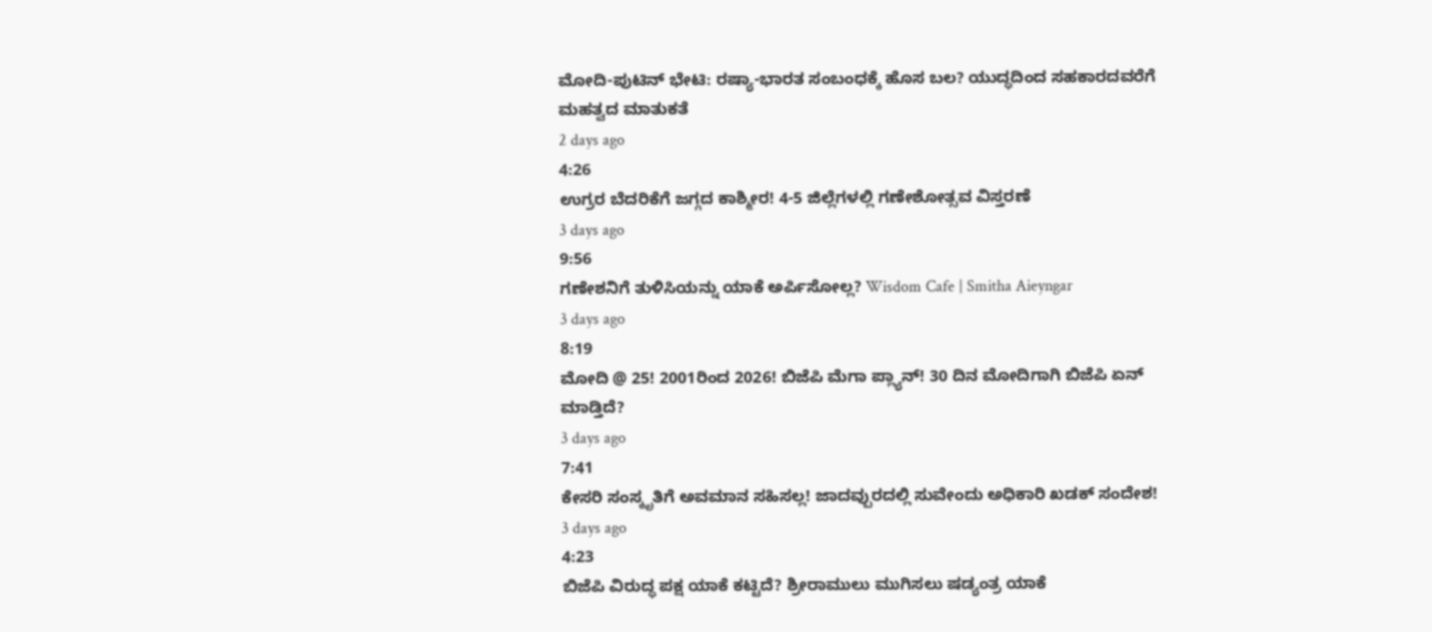ಮೋದಿ-ಪುಟಿನ್ ಭೇಟಿ: ರಷ್ಯಾ-ಭಾರತ ಸಂಬಂಧಕ್ಕೆ ಹೊಸ ಬಲ? ಯುದ್ಧದಿಂದ ಸಹಕಾರದವರೆಗೆ ಮಹತ್ವದ ಮಾತುಕತೆ
2 days ago
4:26
ಉಗ್ರರ ಬೆದರಿಕೆಗೆ ಜಗ್ಗದ ಕಾಶ್ಮೀರ! 4-5 ಜಿಲ್ಲೆಗಳಲ್ಲಿ ಗಣೇಶೋತ್ಸವ ವಿಸ್ತರಣೆ
3 days ago
9:56
ಗಣೇಶನಿಗೆ ತುಳಿಸಿಯನ್ನು ಯಾಕೆ ಅರ್ಪಿಸೋಲ್ಲ? Wisdom Cafe | Smitha Aieyngar
3 days ago
8:19
ಮೋದಿ @ 25! 2001ರಿಂದ 2026! ಬಿಜೆಪಿ ಮೆಗಾ ಪ್ಲ್ಯಾನ್! 30 ದಿನ ಮೋದಿಗಾಗಿ ಬಿಜೆಪಿ ಏನ್ ಮಾಡ್ತಿದೆ?
3 days ago
7:41
ಕೇಸರಿ ಸಂಸ್ಕೃತಿಗೆ ಅವಮಾನ ಸಹಿಸಲ್ಲ! ಜಾದವ್ಪುರದಲ್ಲಿ ಸುವೇಂದು ಅಧಿಕಾರಿ ಖಡಕ್ ಸಂದೇಶ!
3 days ago
4:23
ಬಿಜೆಪಿ ವಿರುದ್ಧ ಪಕ್ಷ ಯಾಕೆ ಕಟ್ಟಿದೆ? ಶ್ರೀರಾಮುಲು ಮುಗಿಸಲು ಷಡ್ಯಂತ್ರ ಯಾಕೆ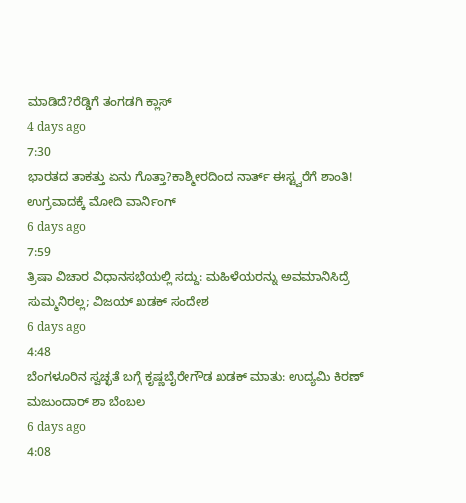ಮಾಡಿದೆ?ರೆಡ್ಡಿಗೆ ತಂಗಡಗಿ ಕ್ಲಾಸ್
4 days ago
7:30
ಭಾರತದ ತಾಕತ್ತು ಏನು ಗೊತ್ತಾ?ಕಾಶ್ಮೀರದಿಂದ ನಾರ್ತ್ ಈಸ್ಟ್ವರೆಗೆ ಶಾಂತಿ! ಉಗ್ರವಾದಕ್ಕೆ ಮೋದಿ ವಾರ್ನಿಂಗ್
6 days ago
7:59
ತ್ರಿಷಾ ವಿಚಾರ ವಿಧಾನಸಭೆಯಲ್ಲಿ ಸದ್ದು: ಮಹಿಳೆಯರನ್ನು ಅವಮಾನಿಸಿದ್ರೆ ಸುಮ್ಮನಿರಲ್ಲ; ವಿಜಯ್ ಖಡಕ್ ಸಂದೇಶ
6 days ago
4:48
ಬೆಂಗಳೂರಿನ ಸ್ವಚ್ಛತೆ ಬಗ್ಗೆ ಕೃಷ್ಣಬೈರೇಗೌಡ ಖಡಕ್ ಮಾತು: ಉದ್ಯಮಿ ಕಿರಣ್ ಮಜುಂದಾರ್ ಶಾ ಬೆಂಬಲ
6 days ago
4:08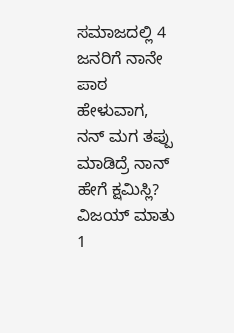ಸಮಾಜದಲ್ಲಿ 4 ಜನರಿಗೆ ನಾನೇ ಪಾಠ ಹೇಳುವಾಗ, ನನ್ ಮಗ ತಪ್ಪು ಮಾಡಿದ್ರೆ ನಾನ್ ಹೇಗೆ ಕ್ಷಮಿಸ್ಲಿ? ವಿಜಯ್ ಮಾತು
1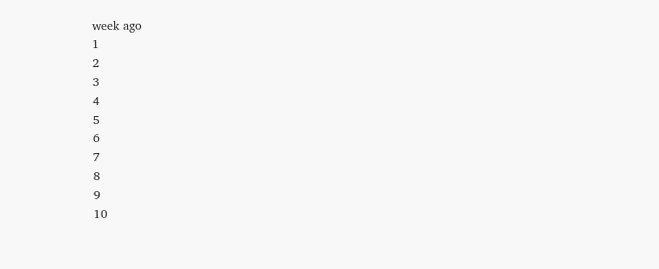week ago
1
2
3
4
5
6
7
8
9
10